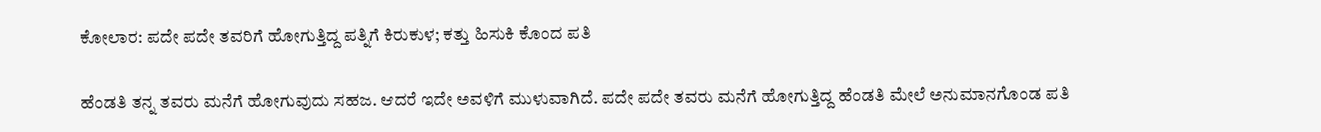ಕೋಲಾರ: ಪದೇ ಪದೇ ತವರಿಗೆ ಹೋಗುತ್ತಿದ್ದ ಪತ್ನಿಗೆ ಕಿರುಕುಳ; ಕತ್ತು ಹಿಸುಕಿ ಕೊಂದ ಪತಿ

ಹೆಂಡತಿ ತನ್ನ ತವರು ಮನೆಗೆ ಹೋಗುವುದು ಸಹಜ. ಆದರೆ ಇದೇ ಅವಳಿಗೆ ಮುಳುವಾಗಿದೆ. ಪದೇ ಪದೇ ತವರು ಮನೆಗೆ ಹೋಗುತ್ತಿದ್ದ ಹೆಂಡತಿ ಮೇಲೆ ಅನುಮಾನಗೊಂಡ ಪತಿ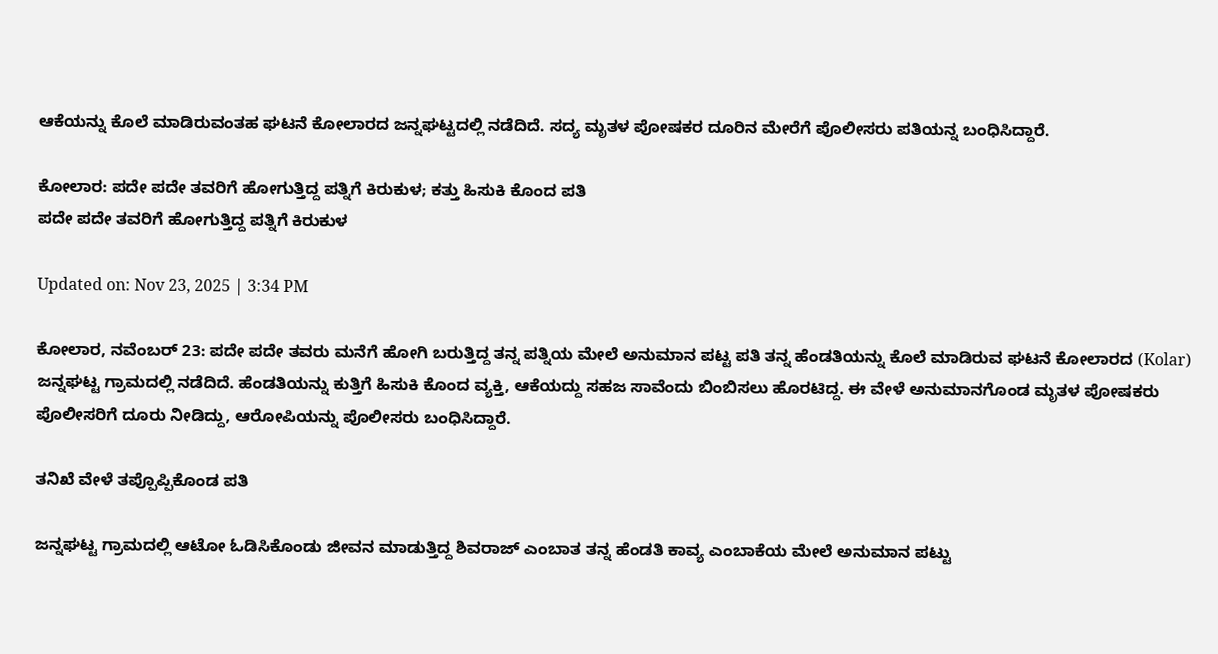ಆಕೆಯನ್ನು ಕೊಲೆ ಮಾಡಿರುವಂತಹ ಘಟನೆ ಕೋಲಾರದ ಜನ್ನಘಟ್ಟದಲ್ಲಿ ನಡೆದಿದೆ. ಸದ್ಯ ಮೃತಳ ಪೋಷಕರ ದೂರಿನ ಮೇರೆಗೆ ಪೊಲೀಸರು ಪತಿಯನ್ನ ಬಂಧಿಸಿದ್ದಾರೆ.

ಕೋಲಾರ: ಪದೇ ಪದೇ ತವರಿಗೆ ಹೋಗುತ್ತಿದ್ದ ಪತ್ನಿಗೆ ಕಿರುಕುಳ; ಕತ್ತು ಹಿಸುಕಿ ಕೊಂದ ಪತಿ
ಪದೇ ಪದೇ ತವರಿಗೆ ಹೋಗುತ್ತಿದ್ದ ಪತ್ನಿಗೆ ಕಿರುಕುಳ

Updated on: Nov 23, 2025 | 3:34 PM

ಕೋಲಾರ, ನವೆಂಬರ್ 23: ಪದೇ ಪದೇ ತವರು ಮನೆಗೆ ಹೋಗಿ ಬರುತ್ತಿದ್ದ ತನ್ನ ಪತ್ನಿಯ ಮೇಲೆ ಅನುಮಾನ ಪಟ್ಟ ಪತಿ ತನ್ನ ಹೆಂಡತಿಯನ್ನು ಕೊಲೆ ಮಾಡಿರುವ ಘಟನೆ ಕೋಲಾರದ (Kolar) ಜನ್ನಘಟ್ಟ ಗ್ರಾಮದಲ್ಲಿ ನಡೆದಿದೆ. ಹೆಂಡತಿಯನ್ನು ಕುತ್ತಿಗೆ ಹಿಸುಕಿ ಕೊಂದ ವ್ಯಕ್ತಿ, ಆಕೆಯದ್ದು ಸಹಜ ಸಾವೆಂದು ಬಿಂಬಿಸಲು ಹೊರಟಿದ್ದ. ಈ ವೇಳೆ ಅನುಮಾನಗೊಂಡ ಮೃತಳ ಪೋಷಕರು ಪೊಲೀಸರಿಗೆ ದೂರು ನೀಡಿದ್ದು, ಆರೋಪಿಯನ್ನು ಪೊಲೀಸರು ಬಂಧಿಸಿದ್ದಾರೆ.

ತನಿಖೆ ವೇಳೆ ತಪ್ಪೊಪ್ಪಿಕೊಂಡ ಪತಿ

ಜನ್ನಘಟ್ಟ ಗ್ರಾಮದಲ್ಲಿ ಆಟೋ ಓಡಿಸಿಕೊಂಡು ಜೀವನ ಮಾಡುತ್ತಿದ್ದ ಶಿವರಾಜ್ ಎಂಬಾತ ತನ್ನ ಹೆಂಡತಿ ಕಾವ್ಯ ಎಂಬಾಕೆಯ ಮೇಲೆ ಅನುಮಾನ ಪಟ್ಟು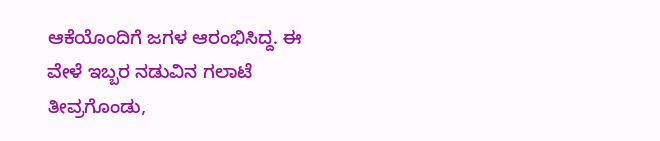ಆಕೆಯೊಂದಿಗೆ ಜಗಳ ಆರಂಭಿಸಿದ್ದ. ಈ ವೇಳೆ ಇಬ್ಬರ ನಡುವಿನ ಗಲಾಟೆ ತೀವ್ರಗೊಂಡು,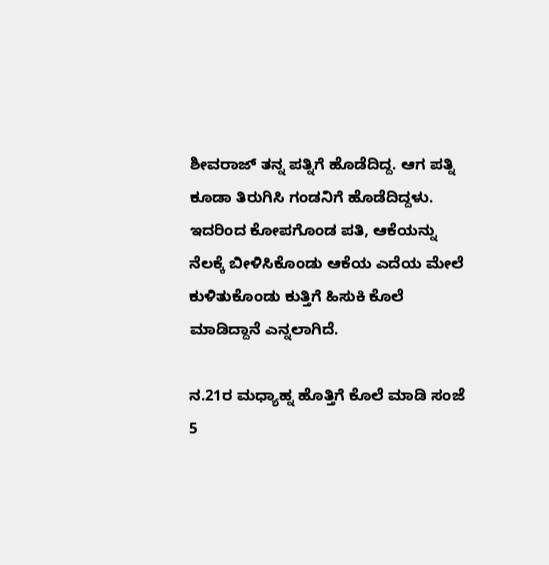ಶೀವರಾಜ್ ತನ್ನ ಪತ್ನಿಗೆ ಹೊಡೆದಿದ್ದ. ಆಗ ಪತ್ನಿ ಕೂಡಾ ತಿರುಗಿಸಿ ಗಂಡನಿಗೆ ಹೊಡೆದಿದ್ದಳು. ಇದರಿಂದ ಕೋಪಗೊಂಡ ಪತಿ, ಆಕೆಯನ್ನು ನೆಲಕ್ಕೆ ಬೀಳಿಸಿಕೊಂಡು ಆಕೆಯ ಎದೆಯ ಮೇಲೆ ಕುಳಿತುಕೊಂಡು ಕುತ್ತಿಗೆ ಹಿಸುಕಿ ಕೊಲೆ ಮಾಡಿದ್ದಾನೆ ಎನ್ನಲಾಗಿದೆ.

ನ.21ರ ಮಧ್ಯಾಹ್ನ ಹೊತ್ತಿಗೆ ಕೊಲೆ ಮಾಡಿ ಸಂಜೆ 5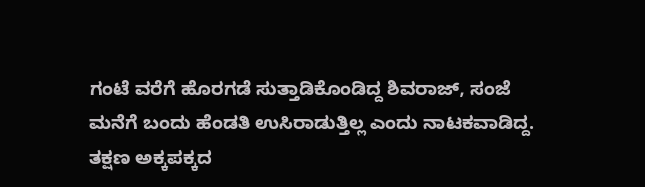ಗಂಟೆ ವರೆಗೆ ಹೊರಗಡೆ ಸುತ್ತಾಡಿಕೊಂಡಿದ್ದ ಶಿವರಾಜ್, ಸಂಜೆ ಮನೆಗೆ ಬಂದು ಹೆಂಡತಿ ಉಸಿರಾಡುತ್ತಿಲ್ಲ ಎಂದು ನಾಟಕವಾಡಿದ್ದ. ತಕ್ಷಣ ಅಕ್ಕಪಕ್ಕದ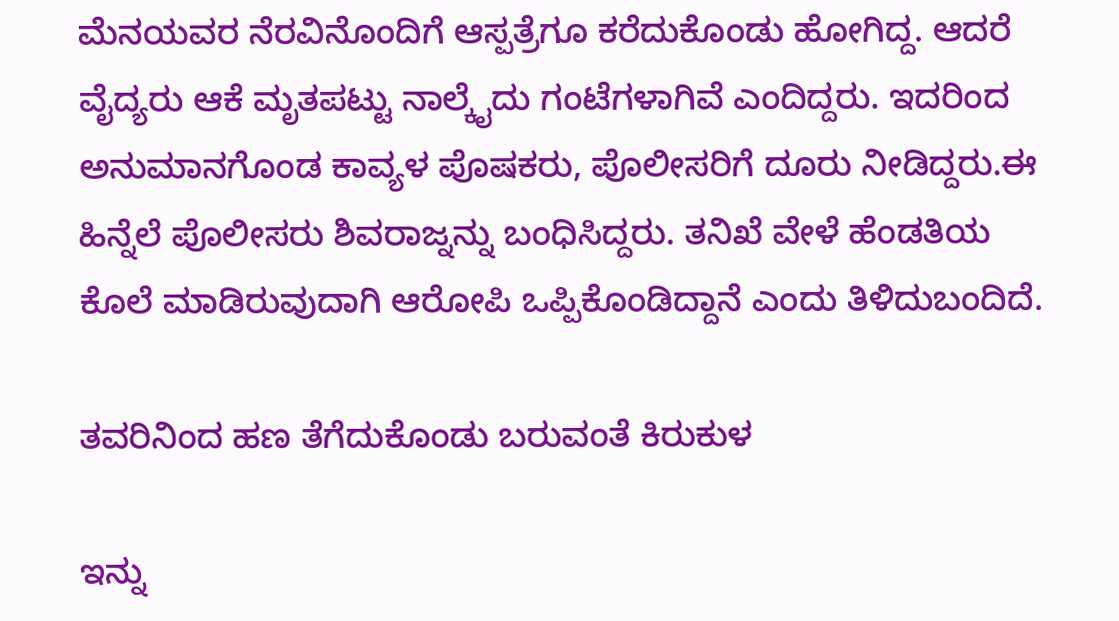ಮೆನಯವರ ನೆರವಿನೊಂದಿಗೆ ಆಸ್ಪತ್ರೆಗೂ ಕರೆದುಕೊಂಡು ಹೋಗಿದ್ದ. ಆದರೆ ವೈದ್ಯರು ಆಕೆ ಮೃತಪಟ್ಟು ನಾಲ್ಕೈದು ಗಂಟೆಗಳಾಗಿವೆ ಎಂದಿದ್ದರು. ಇದರಿಂದ ಅನುಮಾನಗೊಂಡ ಕಾವ್ಯಳ ಪೊಷಕರು, ಪೊಲೀಸರಿಗೆ ದೂರು ನೀಡಿದ್ದರು.ಈ ಹಿನ್ನೆಲೆ ಪೊಲೀಸರು ಶಿವರಾಜ್ನನ್ನು ಬಂಧಿಸಿದ್ದರು. ತನಿಖೆ ವೇಳೆ ಹೆಂಡತಿಯ ಕೊಲೆ ಮಾಡಿರುವುದಾಗಿ ಆರೋಪಿ ಒಪ್ಪಿಕೊಂಡಿದ್ದಾನೆ ಎಂದು ತಿಳಿದುಬಂದಿದೆ.

ತವರಿನಿಂದ ಹಣ ತೆಗೆದುಕೊಂಡು ಬರುವಂತೆ ಕಿರುಕುಳ

ಇನ್ನು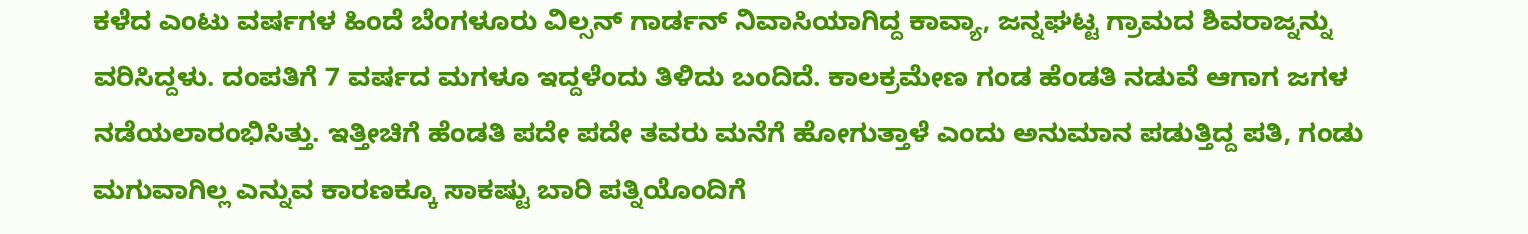ಕಳೆದ ಎಂಟು ವರ್ಷಗಳ ಹಿಂದೆ ಬೆಂಗಳೂರು ವಿಲ್ಸನ್ ಗಾರ್ಡನ್ ನಿವಾಸಿಯಾಗಿದ್ದ ಕಾವ್ಯಾ, ಜನ್ನಘಟ್ಟ ಗ್ರಾಮದ ಶಿವರಾಜ್ನನ್ನು ವರಿಸಿದ್ದಳು. ದಂಪತಿಗೆ 7 ವರ್ಷದ ಮಗಳೂ ಇದ್ದಳೆಂದು ತಿಳಿದು ಬಂದಿದೆ. ಕಾಲಕ್ರಮೇಣ ಗಂಡ ಹೆಂಡತಿ ನಡುವೆ ಆಗಾಗ ಜಗಳ ನಡೆಯಲಾರಂಭಿಸಿತ್ತು. ಇತ್ತೀಚಿಗೆ ಹೆಂಡತಿ ಪದೇ ಪದೇ ತವರು ಮನೆಗೆ ಹೋಗುತ್ತಾಳೆ ಎಂದು ಅನುಮಾನ ಪಡುತ್ತಿದ್ದ ಪತಿ, ಗಂಡು ಮಗುವಾಗಿಲ್ಲ ಎನ್ನುವ ಕಾರಣಕ್ಕೂ ಸಾಕಷ್ಟು ಬಾರಿ ಪತ್ನಿಯೊಂದಿಗೆ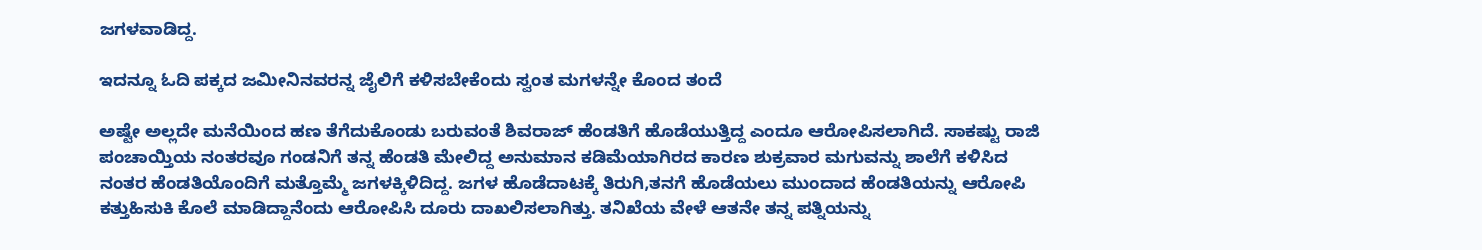ಜಗಳವಾಡಿದ್ದ.

ಇದನ್ನೂ ಓದಿ ಪಕ್ಕದ ಜಮೀನಿನವರನ್ನ ಜೈಲಿಗೆ ಕಳಿಸಬೇಕೆಂದು ಸ್ವಂತ ಮಗಳನ್ನೇ ಕೊಂದ ತಂದೆ

ಅಷ್ಟೇ ಅಲ್ಲದೇ ಮನೆಯಿಂದ ಹಣ ತೆಗೆದುಕೊಂಡು ಬರುವಂತೆ ಶಿವರಾಜ್ ಹೆಂಡತಿಗೆ ಹೊಡೆಯುತ್ತಿದ್ದ ಎಂದೂ ಆರೋಪಿಸಲಾಗಿದೆ. ಸಾಕಷ್ಟು ರಾಜಿ ಪಂಚಾಯ್ತಿಯ ನಂತರವೂ ಗಂಡನಿಗೆ ತನ್ನ ಹೆಂಡತಿ ಮೇಲಿದ್ದ ಅನುಮಾನ ಕಡಿಮೆಯಾಗಿರದ ಕಾರಣ ಶುಕ್ರವಾರ ಮಗುವನ್ನು ಶಾಲೆಗೆ ಕಳಿಸಿದ ನಂತರ ಹೆಂಡತಿಯೊಂದಿಗೆ ಮತ್ತೊಮ್ಮೆ ಜಗಳಕ್ಕಿಳಿದಿದ್ದ. ಜಗಳ ಹೊಡೆದಾಟಕ್ಕೆ ತಿರುಗಿ,ತನಗೆ ಹೊಡೆಯಲು ಮುಂದಾದ ಹೆಂಡತಿಯನ್ನು ಆರೋಪಿ ಕತ್ತುಹಿಸುಕಿ ಕೊಲೆ ಮಾಡಿದ್ದಾನೆಂದು ಆರೋಪಿಸಿ ದೂರು ದಾಖಲಿಸಲಾಗಿತ್ತು. ತನಿಖೆಯ ವೇಳೆ ಆತನೇ ತನ್ನ ಪತ್ನಿಯನ್ನು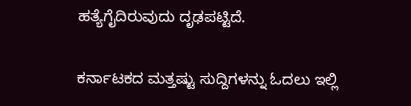ಹತ್ಯೆಗೈದಿರುವುದು ದೃಢಪಟ್ಟಿದೆ.

ಕರ್ನಾಟಕದ ಮತ್ತಷ್ಟು ಸುದ್ದಿಗಳನ್ನು ಓದಲು ಇಲ್ಲಿ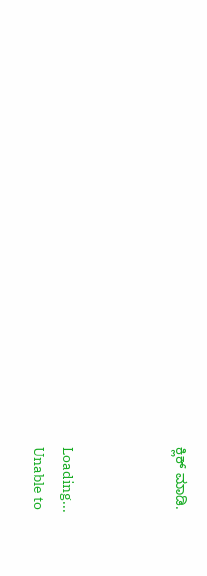ಕ್ಲಿಕ್ ಮಾಡಿ.



Loading...
Unable to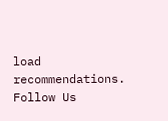load recommendations.
Follow Us